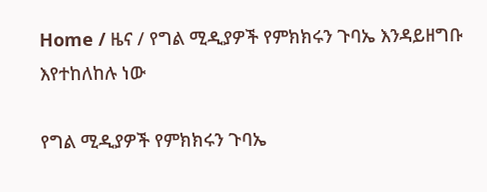Home / ዜና / የግል ሚዲያዎች የምክክሩን ጉባኤ እንዳይዘግቡ እየተከለከሉ ነው

የግል ሚዲያዎች የምክክሩን ጉባኤ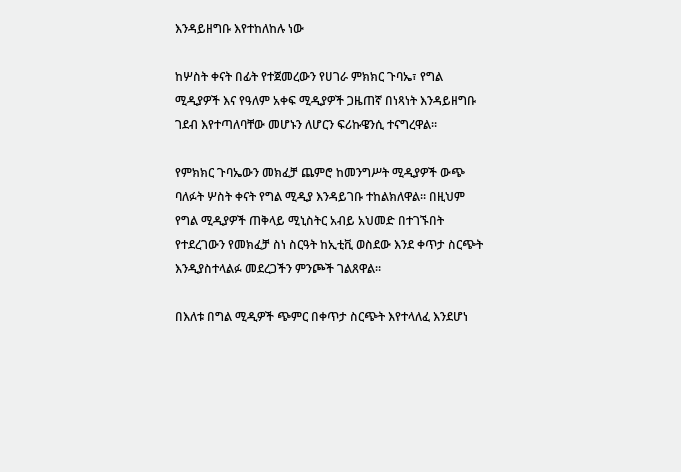እንዳይዘግቡ እየተከለከሉ ነው

ከሦስት ቀናት በፊት የተጀመረውን የሀገራ ምክክር ጉባኤ፣ የግል ሚዲያዎች እና የዓለም አቀፍ ሚዲያዎች ጋዜጠኛ በነጻነት እንዳይዘግቡ ገደብ እየተጣለባቸው መሆኑን ለሆርን ፍሪኩዌንሲ ተናግረዋል።

የምክክር ጉባኤውን መክፈቻ ጨምሮ ከመንግሥት ሚዲያዎች ውጭ ባለፉት ሦስት ቀናት የግል ሚዲያ እንዳይገቡ ተከልክለዋል። በዚህም የግል ሚዲያዎች ጠቅላይ ሚኒስትር አብይ አህመድ በተገኙበት የተደረገውን የመክፈቻ ስነ ስርዓት ከኢቲቪ ወስደው እንደ ቀጥታ ስርጭት እንዲያስተላልፉ መደረጋችን ምንጮች ገልጸዋል።

በእለቱ በግል ሚዲዎች ጭምር በቀጥታ ስርጭት እየተላለፈ እንደሆነ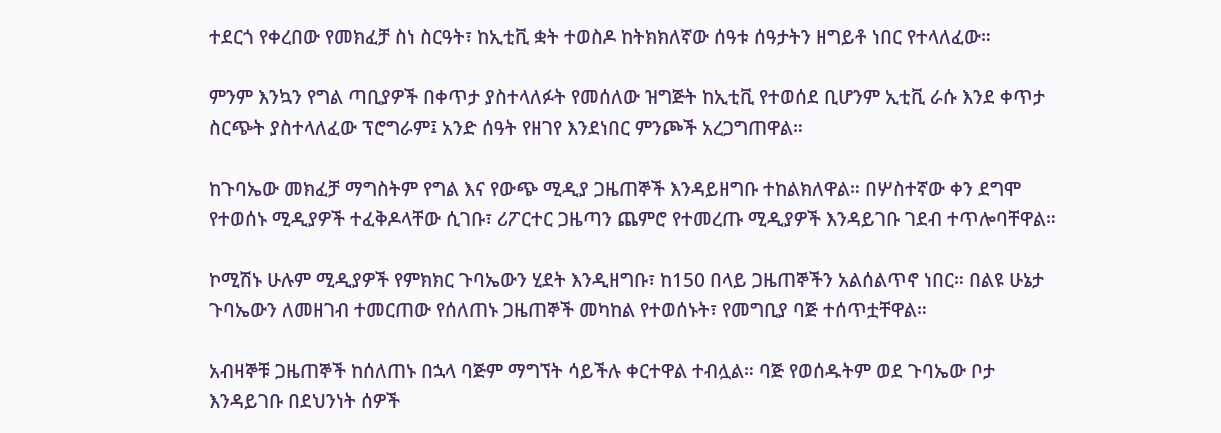ተደርጎ የቀረበው የመክፈቻ ስነ ስርዓት፣ ከኢቲቪ ቋት ተወስዶ ከትክክለኛው ሰዓቱ ሰዓታትን ዘግይቶ ነበር የተላለፈው።

ምንም እንኳን የግል ጣቢያዎች በቀጥታ ያስተላለፉት የመሰለው ዝግጅት ከኢቲቪ የተወሰደ ቢሆንም ኢቲቪ ራሱ እንደ ቀጥታ ስርጭት ያስተላለፈው ፕሮግራም፤ አንድ ሰዓት የዘገየ እንደነበር ምንጮች አረጋግጠዋል።

ከጉባኤው መክፈቻ ማግስትም የግል እና የውጭ ሚዲያ ጋዜጠኞች እንዳይዘግቡ ተከልክለዋል። በሦስተኛው ቀን ደግሞ የተወሰኑ ሚዲያዎች ተፈቅዶላቸው ሲገቡ፣ ሪፖርተር ጋዜጣን ጨምሮ የተመረጡ ሚዲያዎች እንዳይገቡ ገደብ ተጥሎባቸዋል።

ኮሚሽኑ ሁሉም ሚዲያዎች የምክክር ጉባኤውን ሂደት እንዲዘግቡ፣ ከ150 በላይ ጋዜጠኞችን አልሰልጥኖ ነበር። በልዩ ሁኔታ ጉባኤውን ለመዘገብ ተመርጠው የሰለጠኑ ጋዜጠኞች መካከል የተወሰኑት፣ የመግቢያ ባጅ ተሰጥቷቸዋል።

አብዛኞቹ ጋዜጠኞች ከሰለጠኑ በኋላ ባጅም ማግኘት ሳይችሉ ቀርተዋል ተብሏል። ባጅ የወሰዱትም ወደ ጉባኤው ቦታ እንዳይገቡ በደህንነት ሰዎች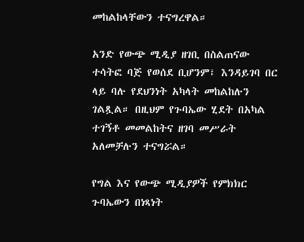መከልከላቸውን ተናግረዋል።

አንድ የውጭ ሚዲያ ዘገቢ በስልጠናው ተሳትፎ ባጅ የወሰደ ቢሆንም፣ እንዳይገባ በር ላይ ባሉ የደህንነት አካላት መከልከሉን ገልጿል። በዚህም የጉባኤው ሂደት በአካል ተገኝቶ መመልከትና ዘገባ መሥራት አለመቻሉን ተናግሯል።

የግል እና የውጭ ሚዲያዎች የምክክር ጉባኤውን በነጻነት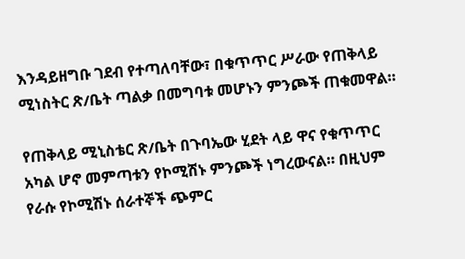እንዳይዘግቡ ገደብ የተጣለባቸው፣ በቁጥጥር ሥራው የጠቅላይ ሚነስትር ጽ/ቤት ጣልቃ በመግባቱ መሆኑን ምንጮች ጠቁመዋል።

የጠቅላይ ሚኒስቴር ጽ/ቤት በጉባኤው ሂደት ላይ ዋና የቁጥጥር አካል ሆኖ መምጣቱን የኮሚሽኑ ምንጮች ነግረውናል። በዚህም የራሱ የኮሚሽኑ ሰራተኞች ጭምር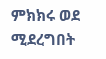ምክክሩ ወደ ሚደረግበት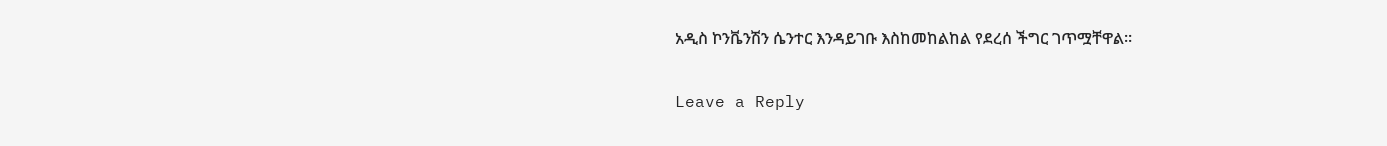አዲስ ኮንቬንሽን ሴንተር እንዳይገቡ እስከመከልከል የደረሰ ችግር ገጥሟቸዋል።

Leave a Reply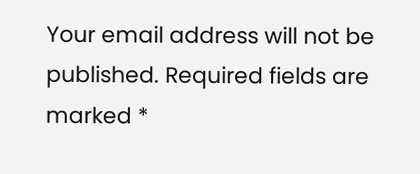Your email address will not be published. Required fields are marked *